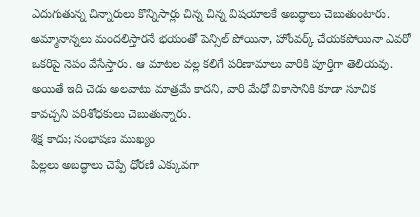ఎదుగుతున్న చిన్నారులు కొన్నిసార్లు చిన్న చిన్న విషయాలకే అబద్ధాలు చెబుతుంటారు. అమ్మానాన్నలు మందలిస్తారనే భయంతో పెన్సిల్ పోయినా, హోంవర్క్ చేయకపోయినా ఎవరో ఒకరిపై నెపం వేసేస్తారు. ఆ మాటల వల్ల కలిగే పరిణామాలు వారికి పూర్తిగా తెలియవు. అయితే ఇది చెడు అలవాటు మాత్రమే కాదని, వారి మేధో వికాసానికి కూడా సూచిక కావచ్చని పరిశోధకులు చెబుతున్నారు.
శిక్ష కాదు; సంభాషణ ముఖ్యం
పిల్లలు అబద్ధాలు చెప్పే ధోరణి ఎక్కువగా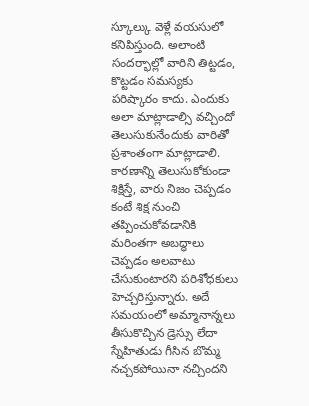స్కూల్కు వెళ్లే వయసులో కనిపిస్తుంది. అలాంటి సందర్భాల్లో వారిని తిట్టడం, కొట్టడం సమస్యకు పరిష్కారం కాదు. ఎందుకు అలా మాట్లాడాల్సి వచ్చిందో తెలుసుకునేందుకు వారితో ప్రశాంతంగా మాట్లాడాలి. కారణాన్ని తెలుసుకోకుండా శిక్షిస్తే, వారు నిజం చెప్పడం కంటే శిక్ష నుంచి తప్పించుకోవడానికి మరింతగా అబద్ధాలు చెప్పడం అలవాటు చేసుకుంటారని పరిశోధకులు హెచ్చరిస్తున్నారు. అదే సమయంలో అమ్మానాన్నలు తీసుకొచ్చిన డ్రెస్సు లేదా స్నేహితుడు గీసిన బొమ్మ నచ్చకపోయినా నచ్చిందని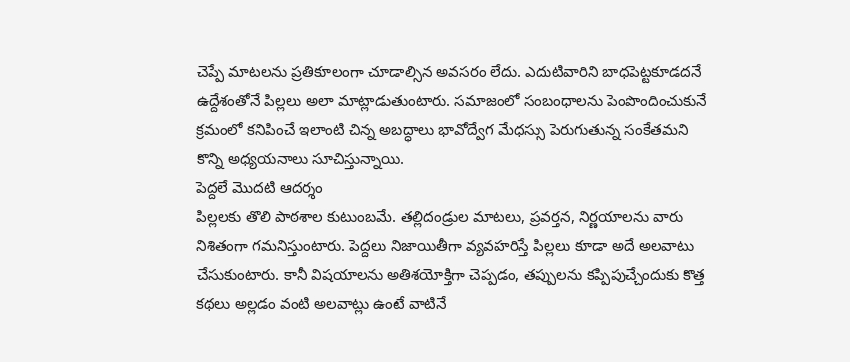చెప్పే మాటలను ప్రతికూలంగా చూడాల్సిన అవసరం లేదు. ఎదుటివారిని బాధపెట్టకూడదనే ఉద్దేశంతోనే పిల్లలు అలా మాట్లాడుతుంటారు. సమాజంలో సంబంధాలను పెంపొందించుకునే క్రమంలో కనిపించే ఇలాంటి చిన్న అబద్ధాలు భావోద్వేగ మేధస్సు పెరుగుతున్న సంకేతమని కొన్ని అధ్యయనాలు సూచిస్తున్నాయి.
పెద్దలే మొదటి ఆదర్శం
పిల్లలకు తొలి పాఠశాల కుటుంబమే. తల్లిదండ్రుల మాటలు, ప్రవర్తన, నిర్ణయాలను వారు నిశితంగా గమనిస్తుంటారు. పెద్దలు నిజాయితీగా వ్యవహరిస్తే పిల్లలు కూడా అదే అలవాటు చేసుకుంటారు. కానీ విషయాలను అతిశయోక్తిగా చెప్పడం, తప్పులను కప్పిపుచ్చేందుకు కొత్త కథలు అల్లడం వంటి అలవాట్లు ఉంటే వాటినే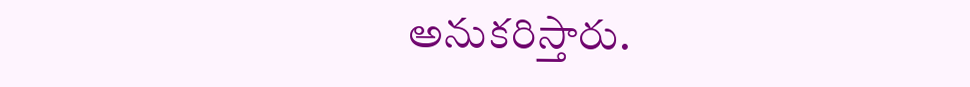అనుకరిస్తారు.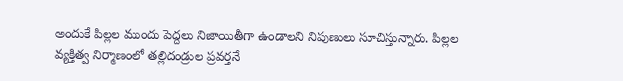అందుకే పిల్లల ముందు పెద్దలు నిజాయితీగా ఉండాలని నిపుణులు సూచిస్తున్నారు. పిల్లల వ్యక్తిత్వ నిర్మాణంలో తల్లిదండ్రుల ప్రవర్తనే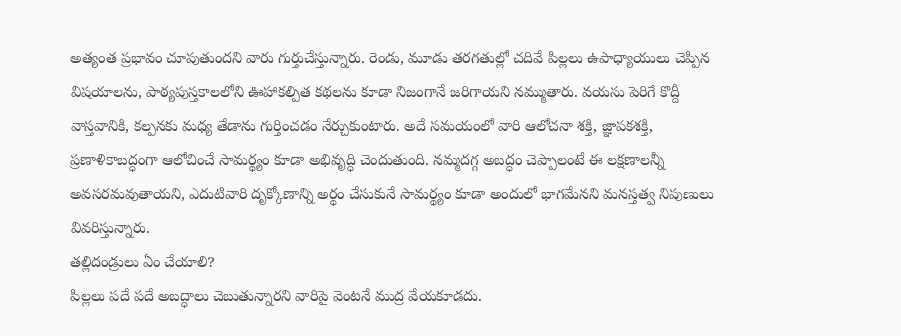అత్యంత ప్రభావం చూపుతుందని వారు గుర్తుచేస్తున్నారు. రెండు, మూడు తరగతుల్లో చదివే పిల్లలు ఉపాధ్యాయులు చెప్పిన విషయాలను, పాఠ్యపుస్తకాలలోని ఊహాకల్పిత కథలను కూడా నిజంగానే జరిగాయని నమ్ముతారు. వయసు పెరిగే కొద్దీ వాస్తవానికి, కల్పనకు మధ్య తేడాను గుర్తించడం నేర్చుకుంటారు. అదే సమయంలో వారి ఆలోచనా శక్తి, జ్ఞాపకశక్తి, ప్రణాళికాబద్ధంగా ఆలోచించే సామర్థ్యం కూడా అభివృద్ధి చెందుతుంది. నమ్మదగ్గ అబద్ధం చెప్పాలంటే ఈ లక్షణాలన్నీ అవసరమవుతాయని, ఎదుటివారి దృక్కోణాన్ని అర్థం చేసుకునే సామర్థ్యం కూడా అందులో భాగమేనని మనస్తత్వ నిపుణులు వివరిస్తున్నారు.
తల్లిదండ్రులు ఏం చేయాలి?
పిల్లలు పదే పదే అబద్ధాలు చెబుతున్నారని వారిపై వెంటనే ముద్ర వేయకూడదు.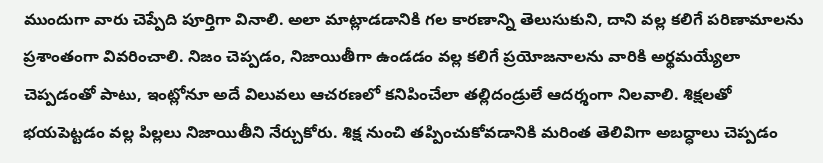ముందుగా వారు చెప్పేది పూర్తిగా వినాలి. అలా మాట్లాడడానికి గల కారణాన్ని తెలుసుకుని, దాని వల్ల కలిగే పరిణామాలను ప్రశాంతంగా వివరించాలి. నిజం చెప్పడం, నిజాయితీగా ఉండడం వల్ల కలిగే ప్రయోజనాలను వారికి అర్థమయ్యేలా చెప్పడంతో పాటు, ఇంట్లోనూ అదే విలువలు ఆచరణలో కనిపించేలా తల్లిదండ్రులే ఆదర్శంగా నిలవాలి. శిక్షలతో భయపెట్టడం వల్ల పిల్లలు నిజాయితీని నేర్చుకోరు. శిక్ష నుంచి తప్పించుకోవడానికి మరింత తెలివిగా అబద్ధాలు చెప్పడం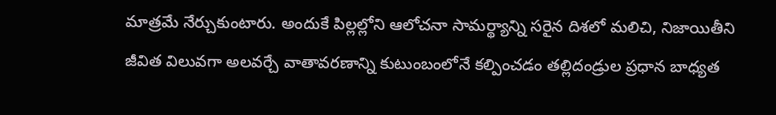మాత్రమే నేర్చుకుంటారు. అందుకే పిల్లల్లోని ఆలోచనా సామర్థ్యాన్ని సరైన దిశలో మలిచి, నిజాయితీని జీవిత విలువగా అలవర్చే వాతావరణాన్ని కుటుంబంలోనే కల్పించడం తల్లిదండ్రుల ప్రధాన బాధ్యత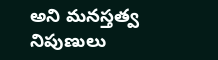అని మనస్తత్వ నిపుణులు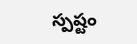స్పష్టం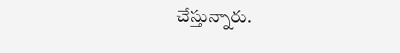చేస్తున్నారు.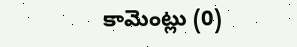కామెంట్లు (0)